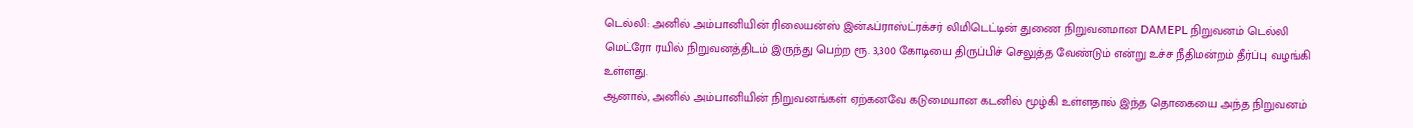டெல்லி: அனில் அம்பானியின் ரிலையன்ஸ் இன்ஃப்ராஸ்ட்ரக்சர் லிமிடெட்டின் துணை நிறுவனமான DAMEPL நிறுவனம் டெல்லி மெட்ரோ ரயில் நிறுவனத்திடம் இருந்து பெற்ற ரூ. 3,300 கோடியை திருப்பிச் செலுத்த வேண்டும் என்று உச்ச நீதிமன்றம் தீர்ப்பு வழங்கி உள்ளது.
ஆனால், அனில் அம்பானியின் நிறுவனங்கள் ஏற்கனவே கடுமையான கடனில் மூழ்கி உள்ளதால் இந்த தொகையை அந்த நிறுவனம்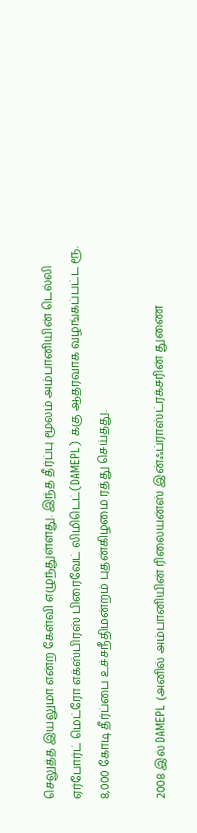செலுத்த இயலுமா என்ற கேள்வி எழுந்துள்ளது. இந்த தீர்ப்பு மூலம் அம்பானியின் டெல்லி ஏர்போர்ட் மெட்ரோ எக்ஸ்பிரஸ் பிரைவேட் லிமிடெட்(DAMEPL) க்கு ஆதரவாக வழங்கப்பட்ட ரூ. 8,000 கோடி தீர்ப்பை உச்சநீதிமன்றம் புதன்கிழமை ரத்து செய்தது.

2008 இல் DAMEPL (அனில் அம்பானியின் ரிலையன்ஸ் இன்ஃப்ராஸ்ட்ரக்சரின் துணை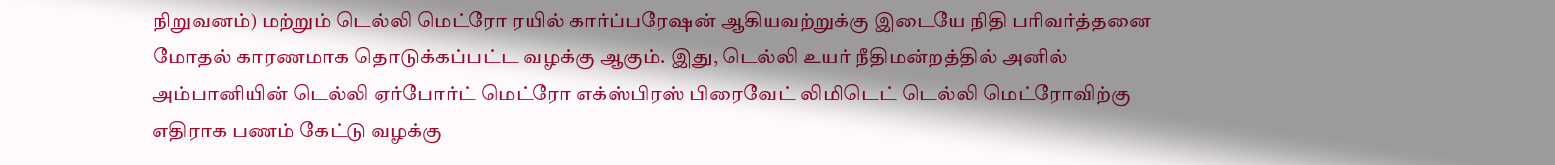நிறுவனம்) மற்றும் டெல்லி மெட்ரோ ரயில் கார்ப்பரேஷன் ஆகியவற்றுக்கு இடையே நிதி பரிவர்த்தனை மோதல் காரணமாக தொடுக்கப்பட்ட வழக்கு ஆகும். இது, டெல்லி உயர் நீதிமன்றத்தில் அனில் அம்பானியின் டெல்லி ஏர்போர்ட் மெட்ரோ எக்ஸ்பிரஸ் பிரைவேட் லிமிடெட் டெல்லி மெட்ரோவிற்கு எதிராக பணம் கேட்டு வழக்கு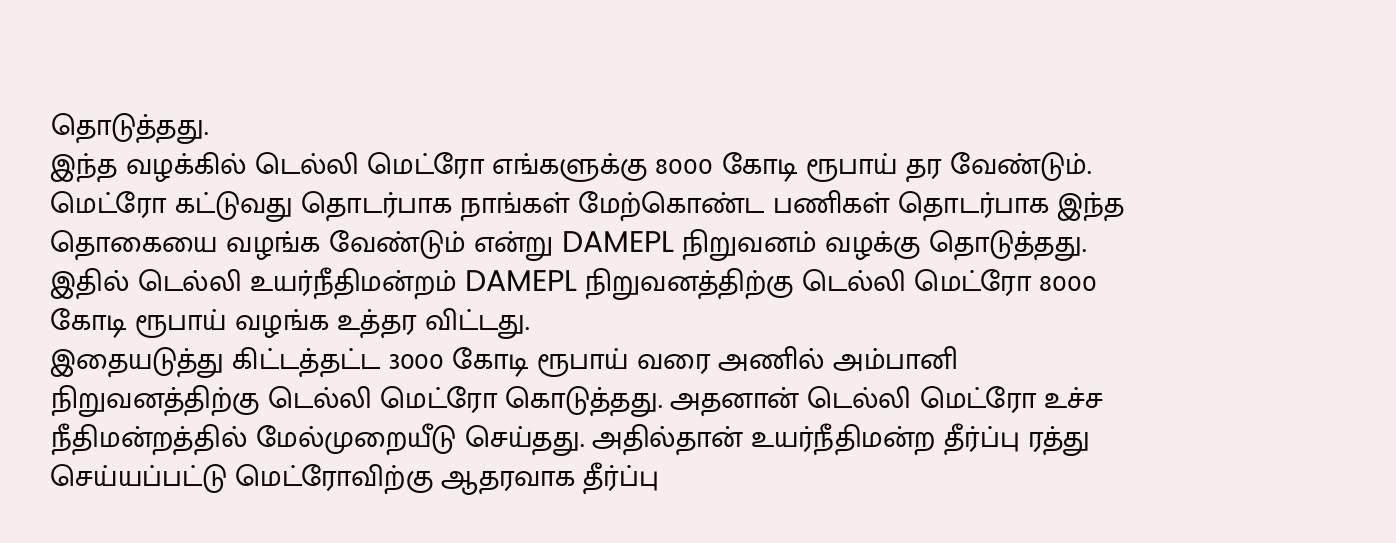தொடுத்தது.
இந்த வழக்கில் டெல்லி மெட்ரோ எங்களுக்கு 8000 கோடி ரூபாய் தர வேண்டும். மெட்ரோ கட்டுவது தொடர்பாக நாங்கள் மேற்கொண்ட பணிகள் தொடர்பாக இந்த தொகையை வழங்க வேண்டும் என்று DAMEPL நிறுவனம் வழக்கு தொடுத்தது. இதில் டெல்லி உயர்நீதிமன்றம் DAMEPL நிறுவனத்திற்கு டெல்லி மெட்ரோ 8000 கோடி ரூபாய் வழங்க உத்தர விட்டது.
இதையடுத்து கிட்டத்தட்ட 3000 கோடி ரூபாய் வரை அணில் அம்பானி நிறுவனத்திற்கு டெல்லி மெட்ரோ கொடுத்தது. அதனான் டெல்லி மெட்ரோ உச்ச நீதிமன்றத்தில் மேல்முறையீடு செய்தது. அதில்தான் உயர்நீதிமன்ற தீர்ப்பு ரத்து செய்யப்பட்டு மெட்ரோவிற்கு ஆதரவாக தீர்ப்பு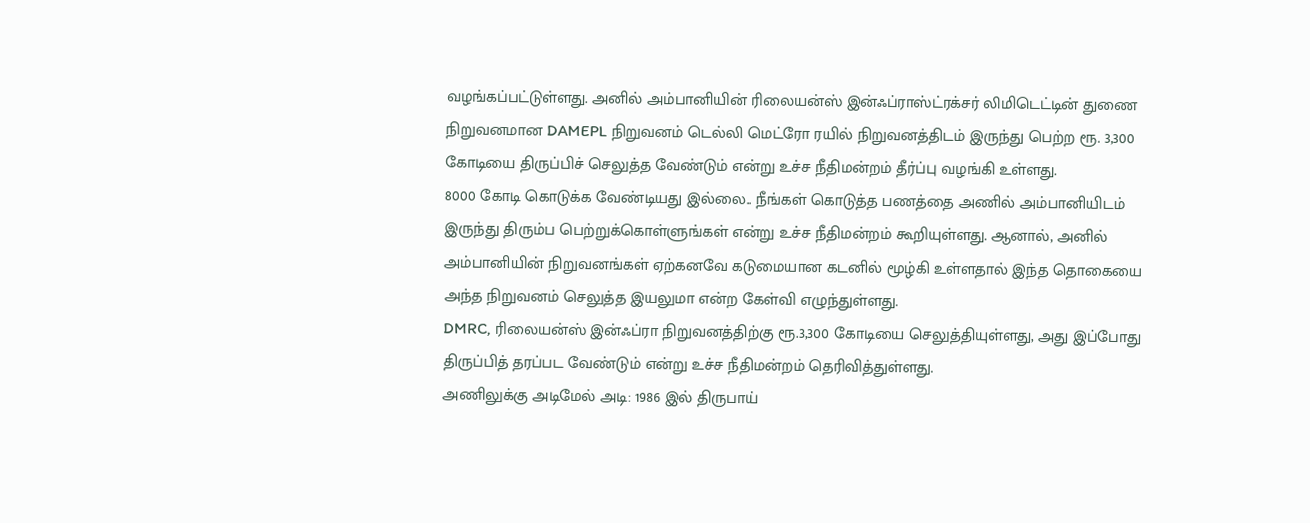வழங்கப்பட்டுள்ளது. அனில் அம்பானியின் ரிலையன்ஸ் இன்ஃப்ராஸ்ட்ரக்சர் லிமிடெட்டின் துணை நிறுவனமான DAMEPL நிறுவனம் டெல்லி மெட்ரோ ரயில் நிறுவனத்திடம் இருந்து பெற்ற ரூ. 3,300 கோடியை திருப்பிச் செலுத்த வேண்டும் என்று உச்ச நீதிமன்றம் தீர்ப்பு வழங்கி உள்ளது.
8000 கோடி கொடுக்க வேண்டியது இல்லை.. நீங்கள் கொடுத்த பணத்தை அணில் அம்பானியிடம் இருந்து திரும்ப பெற்றுக்கொள்ளுங்கள் என்று உச்ச நீதிமன்றம் கூறியுள்ளது. ஆனால், அனில் அம்பானியின் நிறுவனங்கள் ஏற்கனவே கடுமையான கடனில் மூழ்கி உள்ளதால் இந்த தொகையை அந்த நிறுவனம் செலுத்த இயலுமா என்ற கேள்வி எழுந்துள்ளது.
DMRC, ரிலையன்ஸ் இன்ஃப்ரா நிறுவனத்திற்கு ரூ.3,300 கோடியை செலுத்தியுள்ளது, அது இப்போது திருப்பித் தரப்பட வேண்டும் என்று உச்ச நீதிமன்றம் தெரிவித்துள்ளது.
அணிலுக்கு அடிமேல் அடி: 1986 இல் திருபாய்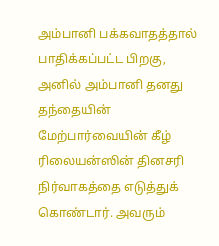அம்பானி பக்கவாதத்தால் பாதிக்கப்பட்ட பிறகு, அனில் அம்பானி தனது தந்தையின் மேற்பார்வையின் கீழ் ரிலையன்ஸின் தினசரி நிர்வாகத்தை எடுத்துக் கொண்டார். அவரும்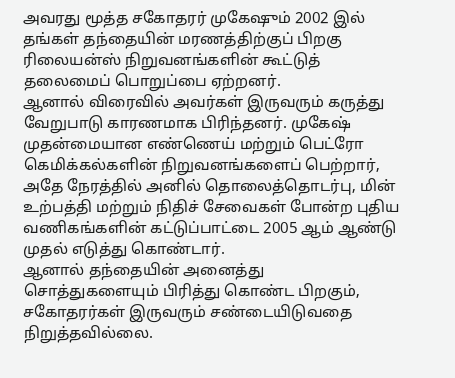அவரது மூத்த சகோதரர் முகேஷும் 2002 இல் தங்கள் தந்தையின் மரணத்திற்குப் பிறகு ரிலையன்ஸ் நிறுவனங்களின் கூட்டுத் தலைமைப் பொறுப்பை ஏற்றனர்.
ஆனால் விரைவில் அவர்கள் இருவரும் கருத்து வேறுபாடு காரணமாக பிரிந்தனர். முகேஷ் முதன்மையான எண்ணெய் மற்றும் பெட்ரோ கெமிக்கல்களின் நிறுவனங்களைப் பெற்றார், அதே நேரத்தில் அனில் தொலைத்தொடர்பு, மின் உற்பத்தி மற்றும் நிதிச் சேவைகள் போன்ற புதிய வணிகங்களின் கட்டுப்பாட்டை 2005 ஆம் ஆண்டு முதல் எடுத்து கொண்டார்.
ஆனால் தந்தையின் அனைத்து சொத்துகளையும் பிரித்து கொண்ட பிறகும், சகோதரர்கள் இருவரும் சண்டையிடுவதை நிறுத்தவில்லை.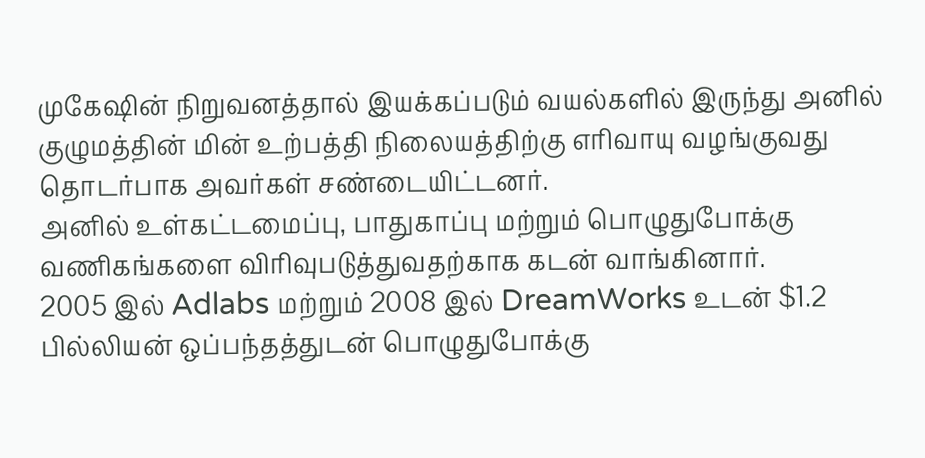முகேஷின் நிறுவனத்தால் இயக்கப்படும் வயல்களில் இருந்து அனில் குழுமத்தின் மின் உற்பத்தி நிலையத்திற்கு எரிவாயு வழங்குவது தொடர்பாக அவர்கள் சண்டையிட்டனர்.
அனில் உள்கட்டமைப்பு, பாதுகாப்பு மற்றும் பொழுதுபோக்கு வணிகங்களை விரிவுபடுத்துவதற்காக கடன் வாங்கினார்.
2005 இல் Adlabs மற்றும் 2008 இல் DreamWorks உடன் $1.2 பில்லியன் ஒப்பந்தத்துடன் பொழுதுபோக்கு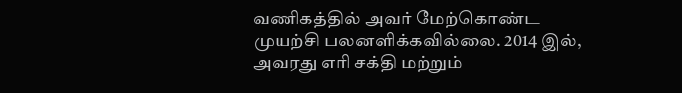வணிகத்தில் அவர் மேற்கொண்ட முயற்சி பலனளிக்கவில்லை. 2014 இல், அவரது எரி சக்தி மற்றும்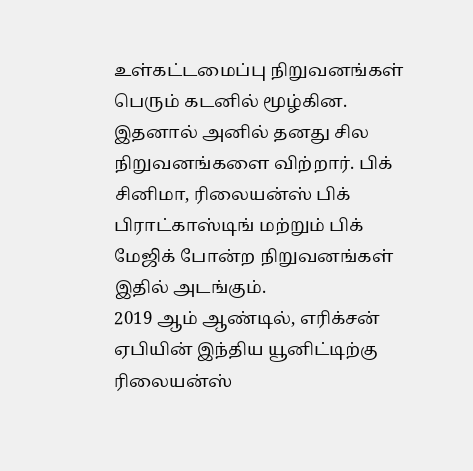உள்கட்டமைப்பு நிறுவனங்கள் பெரும் கடனில் மூழ்கின.
இதனால் அனில் தனது சில நிறுவனங்களை விற்றார். பிக் சினிமா, ரிலையன்ஸ் பிக் பிராட்காஸ்டிங் மற்றும் பிக் மேஜிக் போன்ற நிறுவனங்கள் இதில் அடங்கும்.
2019 ஆம் ஆண்டில், எரிக்சன் ஏபியின் இந்திய யூனிட்டிற்கு ரிலையன்ஸ்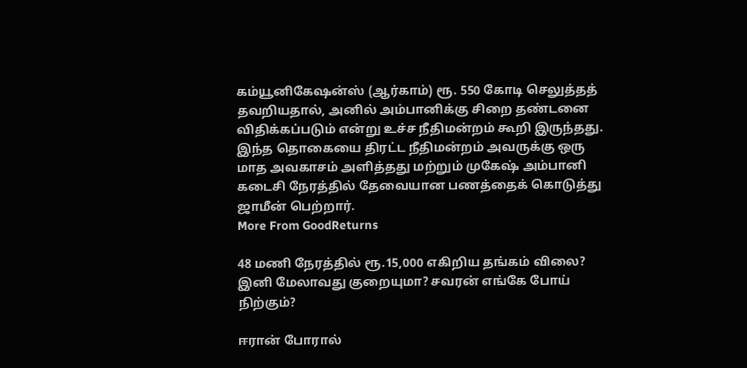கம்யூனிகேஷன்ஸ் (ஆர்காம்) ரூ. 550 கோடி செலுத்தத் தவறியதால், அனில் அம்பானிக்கு சிறை தண்டனை விதிக்கப்படும் என்று உச்ச நீதிமன்றம் கூறி இருந்தது.
இந்த தொகையை திரட்ட நீதிமன்றம் அவருக்கு ஒரு மாத அவகாசம் அளித்தது மற்றும் முகேஷ் அம்பானி கடைசி நேரத்தில் தேவையான பணத்தைக் கொடுத்து ஜாமீன் பெற்றார்.
More From GoodReturns

48 மணி நேரத்தில் ரூ.15,000 எகிறிய தங்கம் விலை? இனி மேலாவது குறையுமா? சவரன் எங்கே போய் நிற்கும்?

ஈரான் போரால்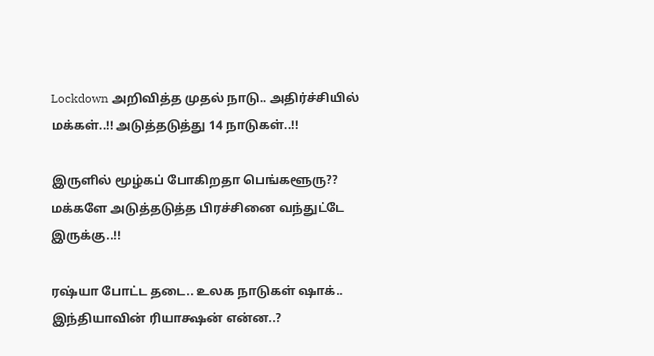Lockdown அறிவித்த முதல் நாடு.. அதிர்ச்சியில் மக்கள்..!! அடுத்தடுத்து 14 நாடுகள்..!!

இருளில் மூழ்கப் போகிறதா பெங்களூரு?? மக்களே அடுத்தடுத்த பிரச்சினை வந்துட்டே இருக்கு..!!

ரஷ்யா போட்ட தடை.. உலக நாடுகள் ஷாக்.. இந்தியாவின் ரியாக்ஷன் என்ன..?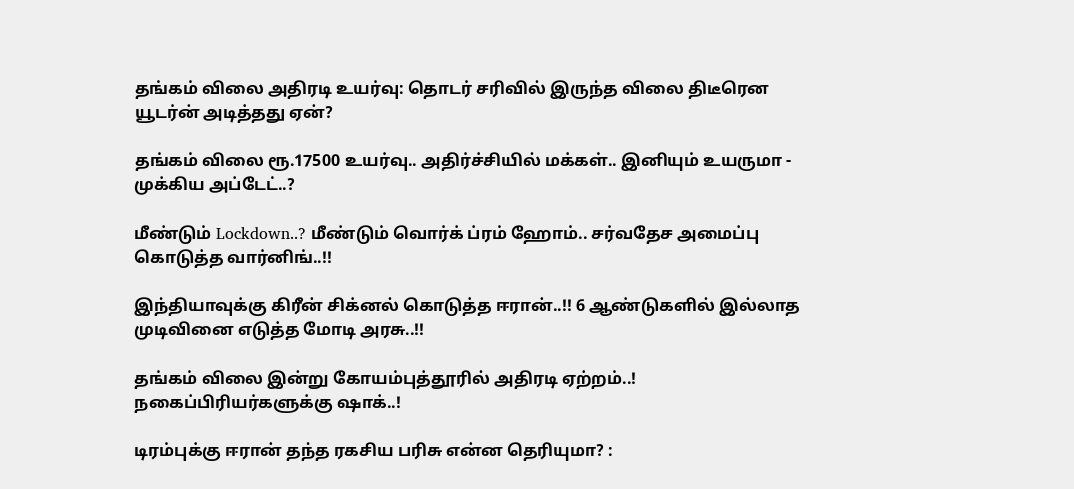தங்கம் விலை அதிரடி உயர்வு: தொடர் சரிவில் இருந்த விலை திடீரென யூடர்ன் அடித்தது ஏன்?

தங்கம் விலை ரூ.17500 உயர்வு.. அதிர்ச்சியில் மக்கள்.. இனியும் உயருமா - முக்கிய அப்டேட்..?

மீண்டும் Lockdown..? மீண்டும் வொர்க் ப்ரம் ஹோம்.. சர்வதேச அமைப்பு கொடுத்த வார்னிங்..!!

இந்தியாவுக்கு கிரீன் சிக்னல் கொடுத்த ஈரான்..!! 6 ஆண்டுகளில் இல்லாத முடிவினை எடுத்த மோடி அரசு..!!

தங்கம் விலை இன்று கோயம்புத்தூரில் அதிரடி ஏற்றம்..! நகைப்பிரியர்களுக்கு ஷாக்..!

டிரம்புக்கு ஈரான் தந்த ரகசிய பரிசு என்ன தெரியுமா? :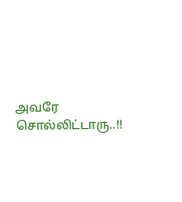அவரே சொல்லிட்டாரு..!!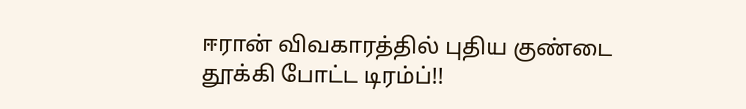ஈரான் விவகாரத்தில் புதிய குண்டை தூக்கி போட்ட டிரம்ப்!!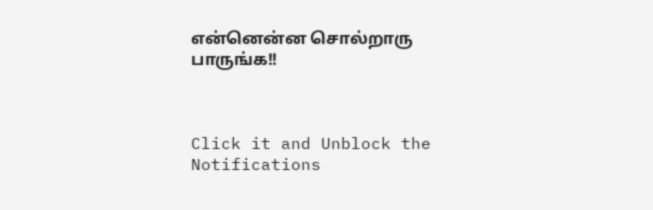என்னென்ன சொல்றாரு பாருங்க!!



Click it and Unblock the Notifications